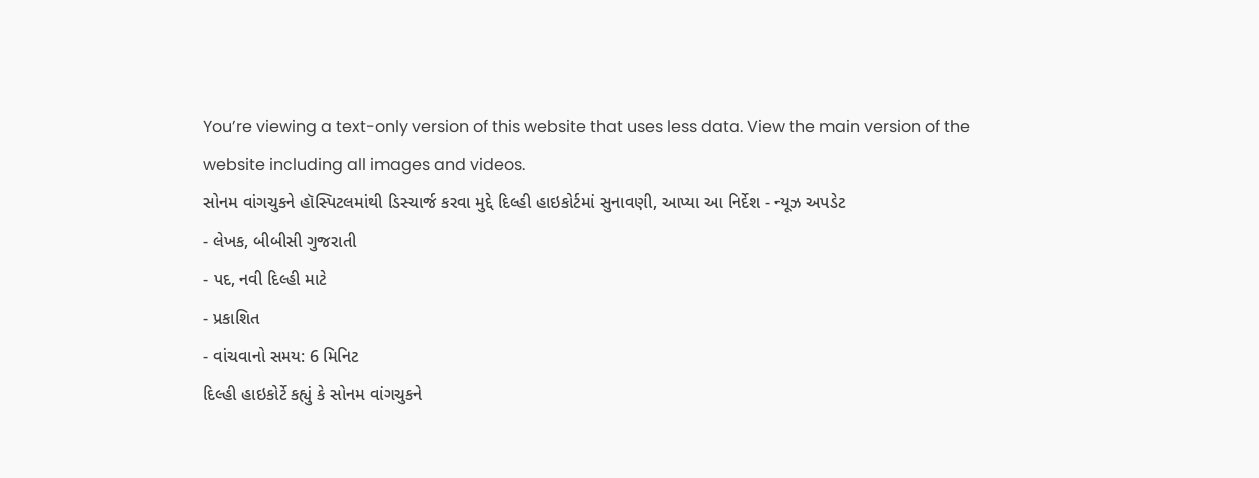You’re viewing a text-only version of this website that uses less data. View the main version of the website including all images and videos.
સોનમ વાંગચુકને હૉસ્પિટલમાંથી ડિસ્ચાર્જ કરવા મુદ્દે દિલ્હી હાઇકોર્ટમાં સુનાવણી, આપ્યા આ નિર્દેશ - ન્યૂઝ અપડેટ
- લેખક, બીબીસી ગુજરાતી
- પદ, નવી દિલ્હી માટે
- પ્રકાશિત
- વાંચવાનો સમય: 6 મિનિટ
દિલ્હી હાઇકોર્ટે કહ્યું કે સોનમ વાંગચુકને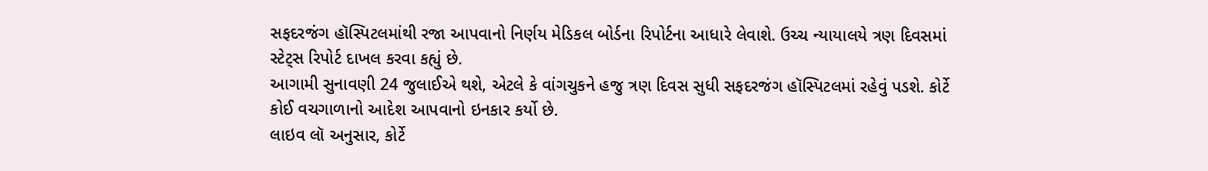સફદરજંગ હૉસ્પિટલમાંથી રજા આપવાનો નિર્ણય મેડિકલ બોર્ડના રિપોર્ટના આધારે લેવાશે. ઉચ્ચ ન્યાયાલયે ત્રણ દિવસમાં સ્ટેટ્સ રિપોર્ટ દાખલ કરવા કહ્યું છે.
આગામી સુનાવણી 24 જુલાઈએ થશે, એટલે કે વાંગચુકને હજુ ત્રણ દિવસ સુધી સફદરજંગ હૉસ્પિટલમાં રહેવું પડશે. કોર્ટે કોઈ વચગાળાનો આદેશ આપવાનો ઇનકાર કર્યો છે.
લાઇવ લૉ અનુસાર, કોર્ટે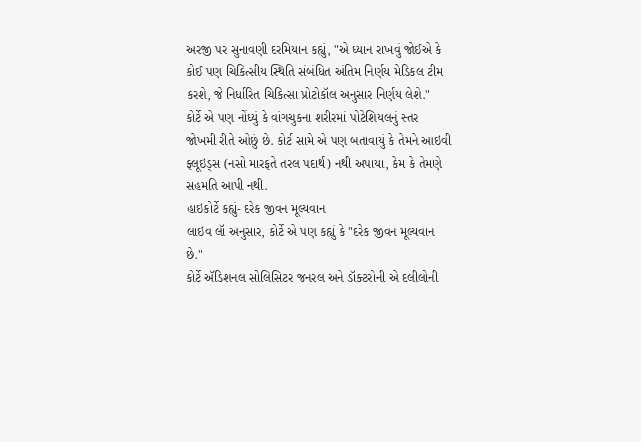અરજી પર સુનાવણી દરમિયાન કહ્યું, "એ ધ્યાન રાખવું જોઈએ કે કોઈ પણ ચિકિત્સીય સ્થિતિ સંબંધિત અંતિમ નિર્ણય મેડિકલ ટીમ કરશે, જે નિર્ધારિત ચિકિત્સા પ્રોટોકૉલ અનુસાર નિર્ણય લેશે."
કોર્ટે એ પણ નોંધ્યું કે વાંગચુકના શરીરમાં પોટેશિયલનું સ્તર જોખમી રીતે ઓછું છે. કોર્ટ સામે એ પણ બતાવાયું કે તેમને આઇવી ફ્લૂઇડ્સ (નસો મારફતે તરલ પદાર્થ) નથી અપાયા, કેમ કે તેમણે સહમતિ આપી નથી.
હાઇકોર્ટે કહ્યું- દરેક જીવન મૂલ્યવાન
લાઇવ લૉ અનુસાર, કોર્ટે એ પણ કહ્યું કે "દરેક જીવન મૂલ્યવાન છે."
કોર્ટે ઍડિશનલ સોલિસિટર જનરલ અને ડૉક્ટરોની એ દલીલોની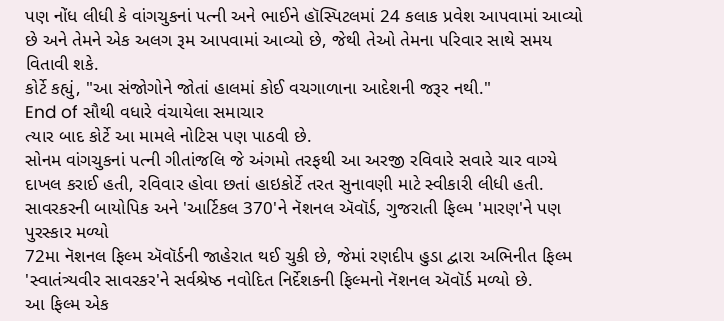પણ નોંધ લીધી કે વાંગચુકનાં પત્ની અને ભાઈને હૉસ્પિટલમાં 24 કલાક પ્રવેશ આપવામાં આવ્યો છે અને તેમને એક અલગ રૂમ આપવામાં આવ્યો છે, જેથી તેઓ તેમના પરિવાર સાથે સમય વિતાવી શકે.
કોર્ટે કહ્યું, "આ સંજોગોને જોતાં હાલમાં કોઈ વચગાળાના આદેશની જરૂર નથી."
End of સૌથી વધારે વંચાયેલા સમાચાર
ત્યાર બાદ કોર્ટે આ મામલે નોટિસ પણ પાઠવી છે.
સોનમ વાંગચુકનાં પત્ની ગીતાંજલિ જે અંગમો તરફથી આ અરજી રવિવારે સવારે ચાર વાગ્યે દાખલ કરાઈ હતી, રવિવાર હોવા છતાં હાઇકોર્ટે તરત સુનાવણી માટે સ્વીકારી લીધી હતી.
સાવરકરની બાયોપિક અને 'આર્ટિકલ 370'ને નૅશનલ ઍવૉર્ડ, ગુજરાતી ફિલ્મ 'મારણ'ને પણ પુરસ્કાર મળ્યો
72મા નૅશનલ ફિલ્મ ઍવૉર્ડની જાહેરાત થઈ ચુકી છે, જેમાં રણદીપ હુડા દ્વારા અભિનીત ફિલ્મ 'સ્વાતંત્ર્યવીર સાવરકર'ને સર્વશ્રેષ્ઠ નવોદિત નિર્દેશકની ફિલ્મનો નૅશનલ ઍવૉર્ડ મળ્યો છે.
આ ફિલ્મ એક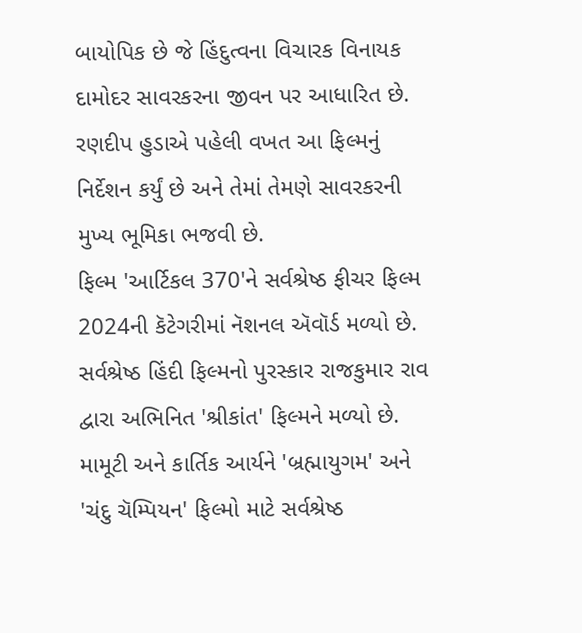બાયોપિક છે જે હિંદુત્વના વિચારક વિનાયક દામોદર સાવરકરના જીવન પર આધારિત છે.
રણદીપ હુડાએ પહેલી વખત આ ફિલ્મનું નિર્દેશન કર્યું છે અને તેમાં તેમણે સાવરકરની મુખ્ય ભૂમિકા ભજવી છે.
ફિલ્મ 'આર્ટિકલ 370'ને સર્વશ્રેષ્ઠ ફીચર ફિલ્મ 2024ની કૅટેગરીમાં નૅશનલ ઍવૉર્ડ મળ્યો છે. સર્વશ્રેષ્ઠ હિંદી ફિલ્મનો પુરસ્કાર રાજકુમાર રાવ દ્વારા અભિનિત 'શ્રીકાંત' ફિલ્મને મળ્યો છે.
મામૂટી અને કાર્તિક આર્યને 'બ્રહ્માયુગમ' અને 'ચંદુ ચૅમ્પિયન' ફિલ્મો માટે સર્વશ્રેષ્ઠ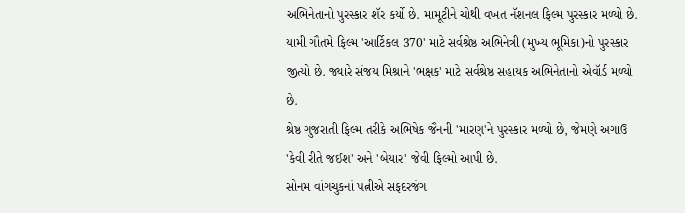અભિનેતાનો પુરસ્કાર શૅર કર્યો છે. મામૂટીને ચોથી વખત નૅશનલ ફિલ્મ પુરસ્કાર મળ્યો છે.
યામી ગૌતમે ફિલ્મ 'આર્ટિકલ 370' માટે સર્વશ્રેષ્ઠ અભિનેત્રી (મુખ્ય ભૂમિકા)નો પુરસ્કાર જીત્યો છે. જ્યારે સંજય મિશ્રાને 'ભક્ષક' માટે સર્વશ્રેષ્ઠ સહાયક અભિનેતાનો એવૉર્ડ મળ્યો છે.
શ્રેષ્ઠ ગુજરાતી ફિલ્મ તરીકે અભિષેક જૈનની 'મારણ'ને પુરસ્કાર મળ્યો છે, જેમણે અગાઉ 'કેવી રીતે જઈશ' અને 'બેયાર' જેવી ફિલ્મો આપી છે.
સોનમ વાંગચુકનાં પત્નીએ સફદરજંગ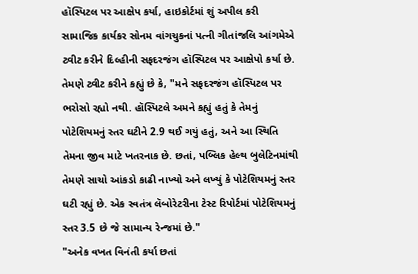હૉસ્પિટલ પર આક્ષેપ કર્યા, હાઇકોર્ટમાં શું અપીલ કરી
સામાજિક કાર્યકર સોનમ વાંગચુકનાં પત્ની ગીતાંજલિ આંગમેએ ટ્વીટ કરીને દિલ્હીની સફદરજંગ હૉસ્પિટલ પર આક્ષેપો કર્યા છે.
તેમણે ટ્વીટ કરીને કહ્યું છે કે, "મને સફદરજંગ હૉસ્પિટલ પર ભરોસો રહ્યો નથી. હૉસ્પિટલે અમને કહ્યું હતું કે તેમનું પોટેશિયમનું સ્તર ઘટીને 2.9 થઈ ગયું હતું, અને આ સ્થિતિ તેમના જીવ માટે ખતરનાક છે. છતાં, પબ્લિક હેલ્થ બુલેટિનમાંથી તેમણે સાચો આંકડો કાઢી નાખ્યો અને લખ્યું કે પોટેશિયમનું સ્તર ઘટી રહ્યું છે. એક સ્વતંત્ર લૅબોરેટરીના ટેસ્ટ રિપોર્ટમાં પોટેશિયમનું સ્તર 3.5 છે જે સામાન્ય રેન્જમાં છે."
"અનેક વખત વિનંતી કર્યા છતાં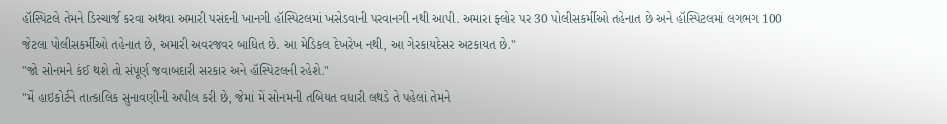હૉસ્પિટલે તેમને ડિસ્ચાર્જ કરવા અથવા અમારી પસંદની ખાનગી હૉસ્પિટલમાં ખસેડવાની પરવાનગી નથી આપી. અમારા ફ્લોર પર 30 પોલીસકર્મીઓ તહેનાત છે અને હૉસ્પિટલમાં લગભગ 100 જેટલા પોલીસકર્મીઓ તહેનાત છે, અમારી અવરજવર બાધિત છે. આ મેડિકલ દેખરેખ નથી, આ ગેરકાયદેસર અટકાયત છે."
"જો સોનમને કંઈ થશે તો સંપૂર્ણ જવાબદારી સરકાર અને હૉસ્પિટલની રહેશે."
"મેં હાઇકોર્ટને તાત્કાલિક સુનાવણીની અપીલ કરી છે, જેમાં મેં સોનમની તબિયત વધારી લથડે તે પહેલાં તેમને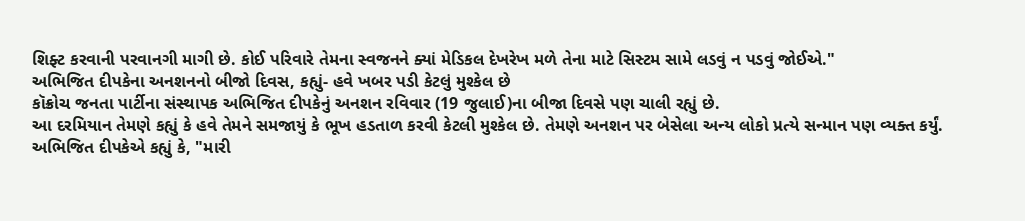શિફ્ટ કરવાની પરવાનગી માગી છે. કોઈ પરિવારે તેમના સ્વજનને ક્યાં મેડિકલ દેખરેખ મળે તેના માટે સિસ્ટમ સામે લડવું ન પડવું જોઈએ."
અભિજિત દીપકેના અનશનનો બીજો દિવસ, કહ્યું- હવે ખબર પડી કેટલું મુશ્કેલ છે
કૉક્રોચ જનતા પાર્ટીના સંસ્થાપક અભિજિત દીપકેનું અનશન રવિવાર (19 જુલાઈ)ના બીજા દિવસે પણ ચાલી રહ્યું છે.
આ દરમિયાન તેમણે કહ્યું કે હવે તેમને સમજાયું કે ભૂખ હડતાળ કરવી કેટલી મુશ્કેલ છે. તેમણે અનશન પર બેસેલા અન્ય લોકો પ્રત્યે સન્માન પણ વ્યક્ત કર્યું.
અભિજિત દીપકેએ કહ્યું કે, "મારી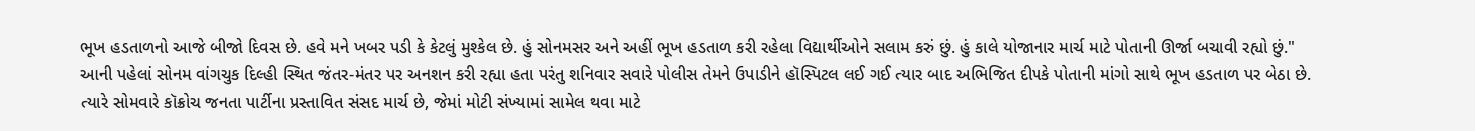ભૂખ હડતાળનો આજે બીજો દિવસ છે. હવે મને ખબર પડી કે કેટલું મુશ્કેલ છે. હું સોનમસર અને અહીં ભૂખ હડતાળ કરી રહેલા વિદ્યાર્થીઓને સલામ કરું છું. હું કાલે યોજાનાર માર્ચ માટે પોતાની ઊર્જા બચાવી રહ્યો છું."
આની પહેલાં સોનમ વાંગચુક દિલ્હી સ્થિત જંતર-મંતર પર અનશન કરી રહ્યા હતા પરંતુ શનિવાર સવારે પોલીસ તેમને ઉપાડીને હૉસ્પિટલ લઈ ગઈ ત્યાર બાદ અભિજિત દીપકે પોતાની માંગો સાથે ભૂખ હડતાળ પર બેઠા છે.
ત્યારે સોમવારે કૉક્રોચ જનતા પાર્ટીના પ્રસ્તાવિત સંસદ માર્ચ છે, જેમાં મોટી સંખ્યામાં સામેલ થવા માટે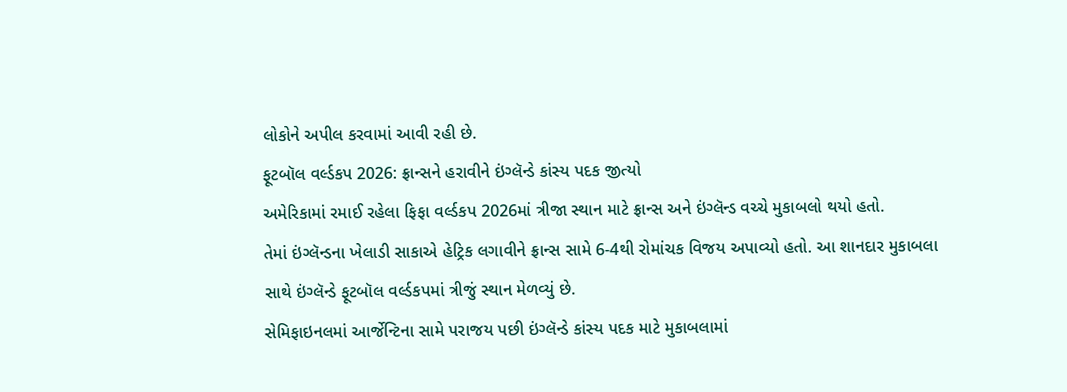લોકોને અપીલ કરવામાં આવી રહી છે.
ફૂટબૉલ વર્લ્ડકપ 2026: ફ્રાન્સને હરાવીને ઇંગ્લૅન્ડે કાંસ્ય પદક જીત્યો
અમેરિકામાં રમાઈ રહેલા ફિફા વર્લ્ડકપ 2026માં ત્રીજા સ્થાન માટે ફ્રાન્સ અને ઇંગ્લૅન્ડ વચ્ચે મુકાબલો થયો હતો.
તેમાં ઇંગ્લૅન્ડના ખેલાડી સાકાએ હેટ્રિક લગાવીને ફ્રાન્સ સામે 6-4થી રોમાંચક વિજય અપાવ્યો હતો. આ શાનદાર મુકાબલા સાથે ઇંગ્લૅન્ડે ફૂટબૉલ વર્લ્ડકપમાં ત્રીજું સ્થાન મેળવ્યું છે.
સેમિફાઇનલમાં આર્જેન્ટિના સામે પરાજય પછી ઇંગ્લૅન્ડે કાંસ્ય પદક માટે મુકાબલામાં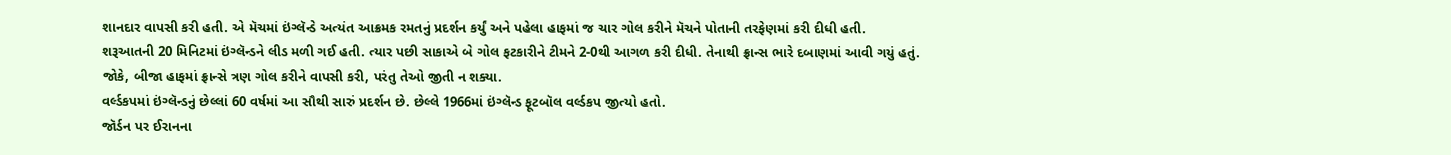શાનદાર વાપસી કરી હતી. એ મૅચમાં ઇંગ્લૅન્ડે અત્યંત આક્રમક રમતનું પ્રદર્શન કર્યું અને પહેલા હાફમાં જ ચાર ગોલ કરીને મૅચને પોતાની તરફેણમાં કરી દીધી હતી.
શરૂઆતની 20 મિનિટમાં ઇંગ્લૅન્ડને લીડ મળી ગઈ હતી. ત્યાર પછી સાકાએ બે ગોલ ફટકારીને ટીમને 2-0થી આગળ કરી દીધી. તેનાથી ફ્રાન્સ ભારે દબાણમાં આવી ગયું હતું.
જોકે, બીજા હાફમાં ફ્રાન્સે ત્રણ ગોલ કરીને વાપસી કરી, પરંતુ તેઓ જીતી ન શક્યા.
વર્લ્ડકપમાં ઇંગ્લૅન્ડનું છેલ્લાં 60 વર્ષમાં આ સૌથી સારું પ્રદર્શન છે. છેલ્લે 1966માં ઇંગ્લૅન્ડ ફૂટબૉલ વર્લ્ડકપ જીત્યો હતો.
જૉર્ડન પર ઈરાનના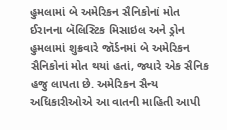હુમલામાં બે અમેરિકન સૈનિકોનાં મોત
ઈરાનના બૅલિસ્ટિક મિસાઇલ અને ડ્રોન હુમલામાં શુક્રવારે જૉર્ડનમાં બે અમેરિકન સૈનિકોનાં મોત થયાં હતાં, જ્યારે એક સૈનિક હજુ લાપતા છે. અમેરિકન સૈન્ય અધિકારીઓએ આ વાતની માહિતી આપી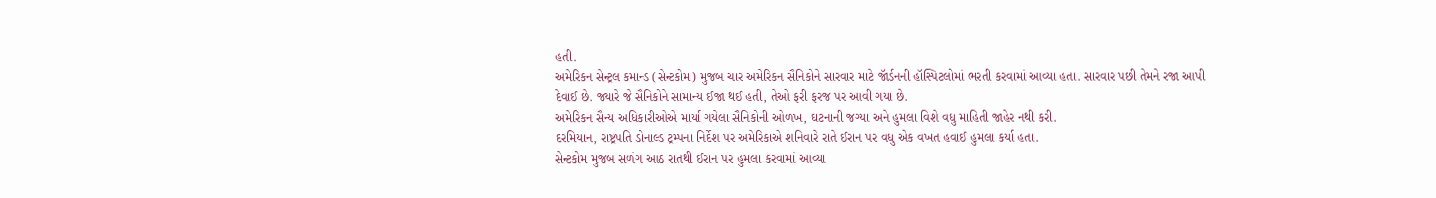હતી.
અમેરિકન સેન્ટ્રલ કમાન્ડ (સેન્ટકોમ) મુજબ ચાર અમેરિકન સૈનિકોને સારવાર માટે જૉર્ડનની હૉસ્પિટલોમાં ભરતી કરવામાં આવ્યા હતા. સારવાર પછી તેમને રજા આપી દેવાઈ છે. જ્યારે જે સૈનિકોને સામાન્ય ઈજા થઈ હતી, તેઓ ફરી ફરજ પર આવી ગયા છે.
અમેરિકન સૈન્ય અધિકારીઓએ માર્યા ગયેલા સૈનિકોની ઓળખ, ઘટનાની જગ્યા અને હુમલા વિશે વધુ માહિતી જાહેર નથી કરી.
દરમિયાન, રાષ્ટ્રપતિ ડોનાલ્ડ ટ્રમ્પના નિર્દેશ પર અમેરિકાએ શનિવારે રાતે ઈરાન પર વધુ એક વખત હવાઈ હુમલા કર્યા હતા.
સેન્ટકોમ મુજબ સળંગ આઠ રાતથી ઈરાન પર હુમલા કરવામાં આવ્યા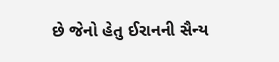છે જેનો હેતુ ઈરાનની સૈન્ય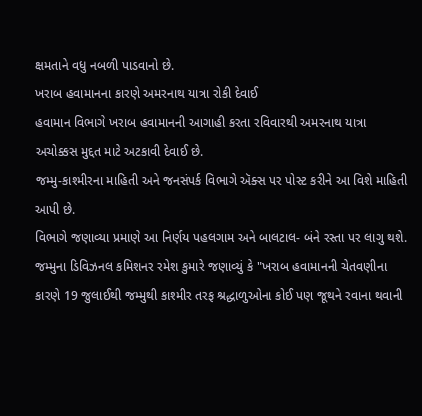ક્ષમતાને વધુ નબળી પાડવાનો છે.
ખરાબ હવામાનના કારણે અમરનાથ યાત્રા રોકી દેવાઈ
હવામાન વિભાગે ખરાબ હવામાનની આગાહી કરતા રવિવારથી અમરનાથ યાત્રા અચોક્કસ મુદ્દત માટે અટકાવી દેવાઈ છે.
જમ્મુ-કાશ્મીરના માહિતી અને જનસંપર્ક વિભાગે ઍક્સ પર પોસ્ટ કરીને આ વિશે માહિતી આપી છે.
વિભાગે જણાવ્યા પ્રમાણે આ નિર્ણય પહલગામ અને બાલટાલ- બંને રસ્તા પર લાગુ થશે.
જમ્મુના ડિવિઝનલ કમિશનર રમેશ કુમારે જણાવ્યું કે "ખરાબ હવામાનની ચેતવણીના કારણે 19 જુલાઈથી જમ્મુથી કાશ્મીર તરફ શ્રદ્ધાળુઓના કોઈ પણ જૂથને રવાના થવાની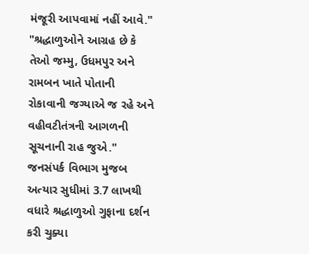મંજૂરી આપવામાં નહીં આવે."
"શ્રદ્ધાળુઓને આગ્રહ છે કે તેઓ જમ્મુ, ઉધમપુર અને રામબન ખાતે પોતાની રોકાવાની જગ્યાએ જ રહે અને વહીવટીતંત્રની આગળની સૂચનાની રાહ જુએ."
જનસંપર્ક વિભાગ મુજબ અત્યાર સુધીમાં 3.7 લાખથી વધારે શ્રદ્ધાળુઓ ગુફાના દર્શન કરી ચુક્યા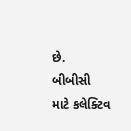છે.
બીબીસી માટે કલેક્ટિવ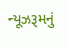ન્યૂઝરૂમનું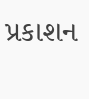પ્રકાશન